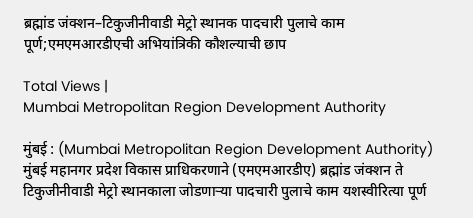ब्रह्मांड जंक्शन–टिकुजीनीवाडी मेट्रो स्थानक पादचारी पुलाचे काम पूर्ण;एमएमआरडीएची अभियांत्रिकी कौशल्याची छाप

Total Views |
Mumbai Metropolitan Region Development Authority

मुंबई : (Mumbai Metropolitan Region Development Authority) मुंबई महानगर प्रदेश विकास प्राधिकरणाने (एमएमआरडीए) ब्रह्मांड जंक्शन ते टिकुजीनीवाडी मेट्रो स्थानकाला जोडणाऱ्या पादचारी पुलाचे काम यशस्वीरित्या पूर्ण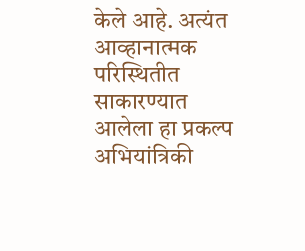केले आहे. अत्यंत आव्हानात्मक परिस्थितीत साकारण्यात आलेला हा प्रकल्प अभियांत्रिकी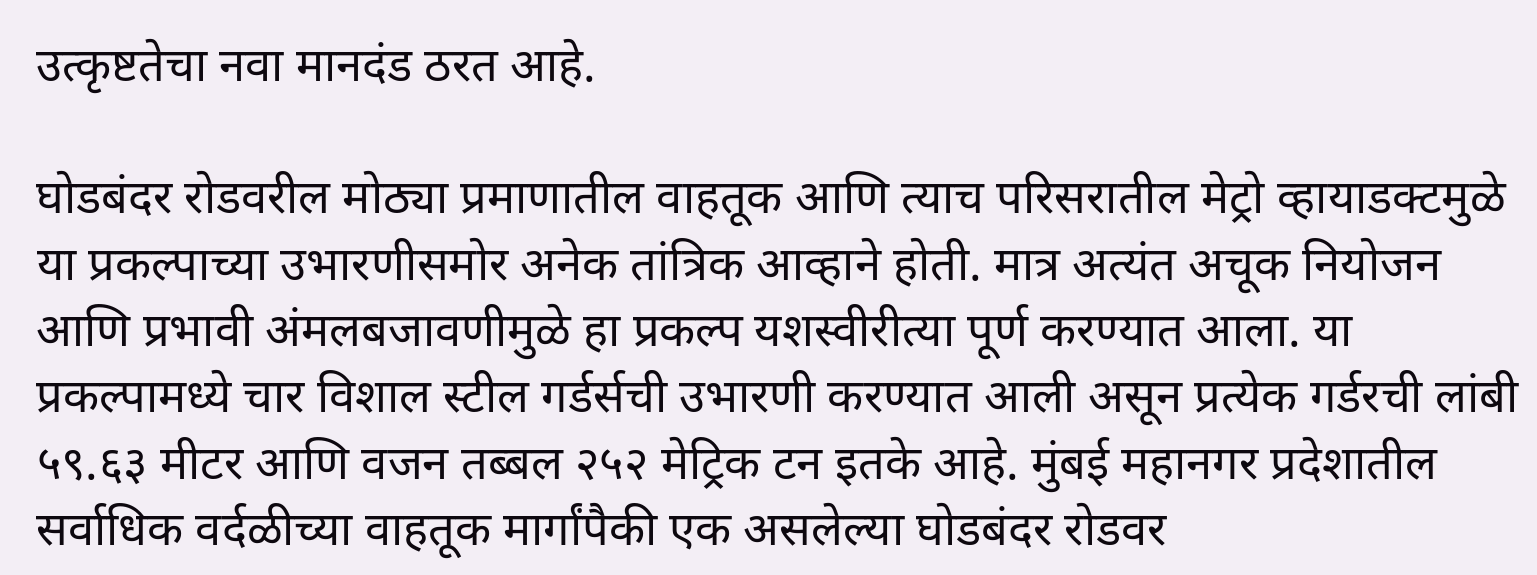उत्कृष्टतेचा नवा मानदंड ठरत आहे.

घोडबंदर रोडवरील मोठ्या प्रमाणातील वाहतूक आणि त्याच परिसरातील मेट्रो व्हायाडक्टमुळे या प्रकल्पाच्या उभारणीसमोर अनेक तांत्रिक आव्हाने होती. मात्र अत्यंत अचूक नियोजन आणि प्रभावी अंमलबजावणीमुळे हा प्रकल्प यशस्वीरीत्या पूर्ण करण्यात आला. या प्रकल्पामध्ये चार विशाल स्टील गर्डर्सची उभारणी करण्यात आली असून प्रत्येक गर्डरची लांबी ५९.६३ मीटर आणि वजन तब्बल २५२ मेट्रिक टन इतके आहे. मुंबई महानगर प्रदेशातील सर्वाधिक वर्दळीच्या वाहतूक मार्गांपैकी एक असलेल्या घोडबंदर रोडवर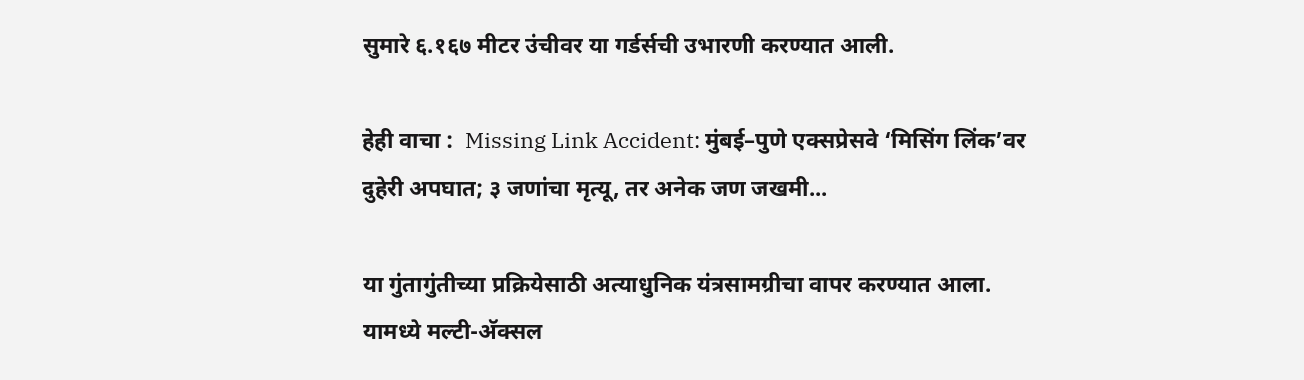सुमारे ६.१६७ मीटर उंचीवर या गर्डर्सची उभारणी करण्यात आली.

हेही वाचा :  Missing Link Accident: मुंबई–पुणे एक्सप्रेसवे ‘मिसिंग लिंक’वर दुहेरी अपघात; ३ जणांचा मृत्यू, तर अनेक जण जखमी...

या गुंतागुंतीच्या प्रक्रियेसाठी अत्याधुनिक यंत्रसामग्रीचा वापर करण्यात आला. यामध्ये मल्टी-अ‍ॅक्सल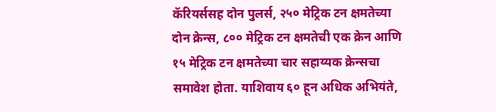कॅरियर्ससह दोन पुलर्स, २५० मेट्रिक टन क्षमतेच्या दोन क्रेन्स, ८०० मेट्रिक टन क्षमतेची एक क्रेन आणि १५ मेट्रिक टन क्षमतेच्या चार सहाय्यक क्रेन्सचा समावेश होता. याशिवाय ६० हून अधिक अभियंते,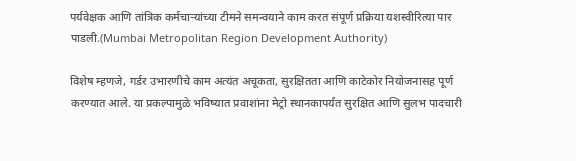पर्यवेक्षक आणि तांत्रिक कर्मचाऱ्यांच्या टीमने समन्वयाने काम करत संपूर्ण प्रक्रिया यशस्वीरित्या पार पाडली.(Mumbai Metropolitan Region Development Authority)

विशेष म्हणजे, गर्डर उभारणीचे काम अत्यंत अचूकता, सुरक्षितता आणि काटेकोर नियोजनासह पूर्ण करण्यात आले. या प्रकल्पामुळे भविष्यात प्रवाशांना मेट्रो स्थानकापर्यंत सुरक्षित आणि सुलभ पादचारी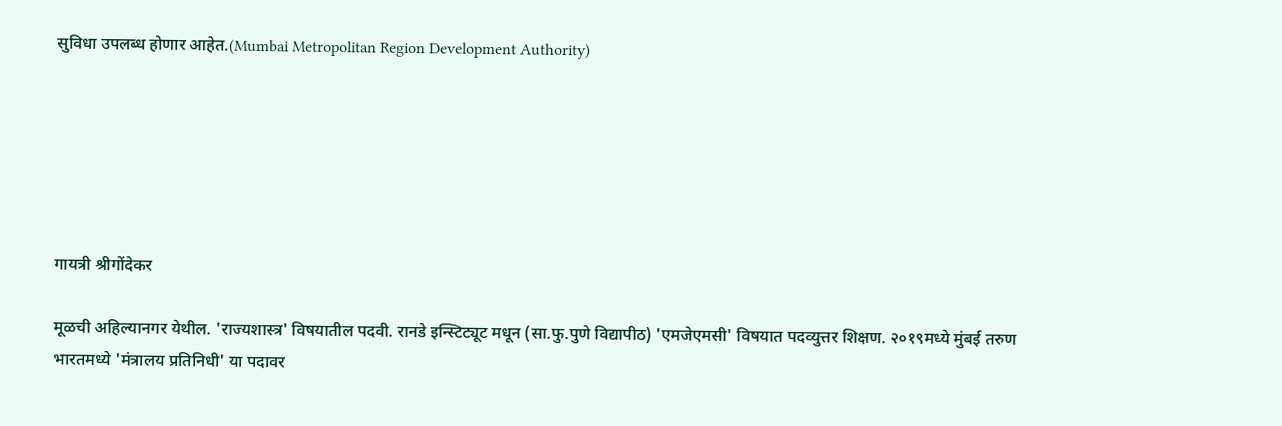सुविधा उपलब्ध होणार आहेत.(Mumbai Metropolitan Region Development Authority)






गायत्री श्रीगोंदेकर

मूळची अहिल्यानगर येथील. 'राज्यशास्त्र' विषयातील पदवी. रानडे इन्स्टिट्यूट मधून (सा.फु.पुणे विद्यापीठ) 'एमजेएमसी' विषयात पदव्युत्तर शिक्षण. २०१९मध्ये मुंबई तरुण भारतमध्ये 'मंत्रालय प्रतिनिधी' या पदावर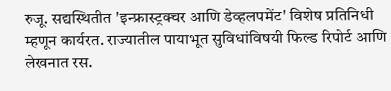रुजू. सद्यस्थितीत 'इन्फ्रास्ट्रक्चर आणि डेव्हलपमेंट' विशेष प्रतिनिधी म्हणून कार्यरत. राज्यातील पायाभूत सुविधांविषयी फिल्ड रिपोर्ट आणि लेखनात रस.